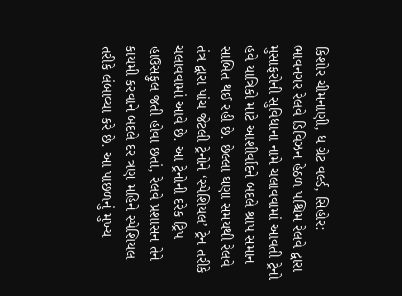કિશોર ચીમનાણી, ધ ગ્રેટ વર્લ્ડ, સિહોર:
ભાવનગર રેલવે ડિવિઝન હેઠળ પશ્ચિમ રેલવે દ્વારા મુસાફરોની સુવિધાના નામે ચલાવવામાં આવતી ટ્રેનો હવે યાત્રિકો માટે આશીર્વાદને બદલે શ્રાપ સમાન સાબિત થઈ રહી છે. છેલ્લા ઘણા સમયથી રેલવે તંત્ર દ્વારા પાંચ જેટલી ટ્રેનોને ‘સ્પેશિયલ’ ટ્રેન તરીકે ચલાવવામાં આવે છે. આ ટ્રેનોની દરેક ટ્રિપ હાઉસફુલ જતી હોવા છતાં, રેલવે પ્રશાસન તેને કાયમી કરવાને બદલે દર ત્રણ મહિને સ્પેશિયલ તરીકે લંબાવ્યા કરે છે. આ પાછળનું મુખ્ય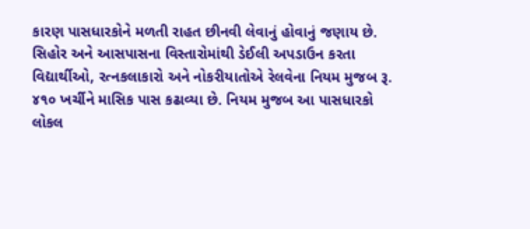કારણ પાસધારકોને મળતી રાહત છીનવી લેવાનું હોવાનું જણાય છે.
સિહોર અને આસપાસના વિસ્તારોમાંથી ડેઈલી અપડાઉન કરતા વિદ્યાર્થીઓ, રત્નકલાકારો અને નોકરીયાતોએ રેલવેના નિયમ મુજબ રૂ. ૪૧૦ ખર્ચીને માસિક પાસ કઢાવ્યા છે. નિયમ મુજબ આ પાસધારકો લોકલ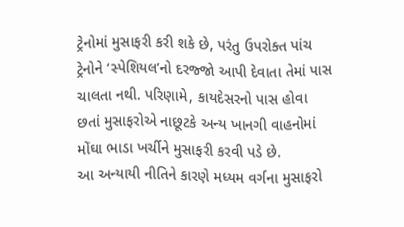ટ્રેનોમાં મુસાફરી કરી શકે છે, પરંતુ ઉપરોક્ત પાંચ ટ્રેનોને ‘સ્પેશિયલ’નો દરજ્જો આપી દેવાતા તેમાં પાસ ચાલતા નથી. પરિણામે, કાયદેસરનો પાસ હોવા છતાં મુસાફરોએ નાછૂટકે અન્ય ખાનગી વાહનોમાં મોંઘા ભાડા ખર્ચીને મુસાફરી કરવી પડે છે.
આ અન્યાયી નીતિને કારણે મધ્યમ વર્ગના મુસાફરો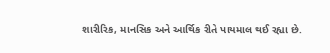શારીરિક, માનસિક અને આર્થિક રીતે પાયમાલ થઈ રહ્યા છે.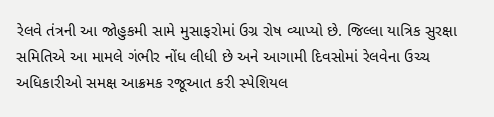રેલવે તંત્રની આ જોહુકમી સામે મુસાફરોમાં ઉગ્ર રોષ વ્યાપ્યો છે. જિલ્લા યાત્રિક સુરક્ષા સમિતિએ આ મામલે ગંભીર નોંધ લીધી છે અને આગામી દિવસોમાં રેલવેના ઉચ્ચ અધિકારીઓ સમક્ષ આક્રમક રજૂઆત કરી સ્પેશિયલ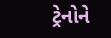ટ્રેનોને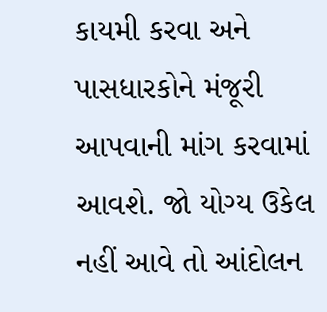કાયમી કરવા અને પાસધારકોને મંજૂરી આપવાની માંગ કરવામાં આવશે. જો યોગ્ય ઉકેલ નહીં આવે તો આંદોલન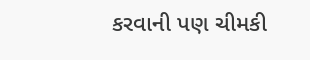કરવાની પણ ચીમકી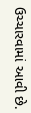ઉચ્ચારવામાં આવી છે.